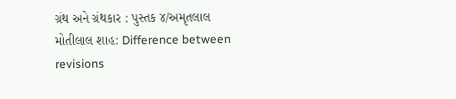ગ્રંથ અને ગ્રંથકાર : પુસ્તક ૪/અમૃતલાલ મોતીલાલ શાહ: Difference between revisions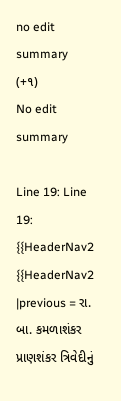no edit summary
(+૧)
No edit summary

Line 19: Line 19:
{{HeaderNav2
{{HeaderNav2
|previous = રા. બા. કમળાશંકર પ્રાણશંકર ત્રિવેદીનું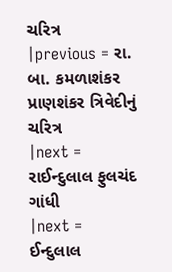ચરિત્ર
|previous = રા. બા. કમળાશંકર પ્રાણશંકર ત્રિવેદીનું ચરિત્ર
|next = રાઈન્દુલાલ ફુલચંદ ગાંધી
|next = ઈન્દુલાલ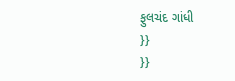ફુલચંદ ગાંધી
}}
}}